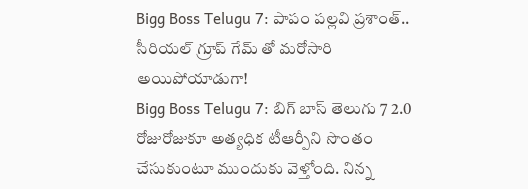Bigg Boss Telugu 7: పాపం పల్లవి ప్రశాంత్.. సీరియల్ గ్రూప్ గేమ్ తో మరోసారి అయిపోయాడుగా!
Bigg Boss Telugu 7: బిగ్ బాస్ తెలుగు 7 2.0 రోజురోజుకూ అత్యధిక టీఆర్పీని సొంతం చేసుకుంటూ ముందుకు వెళ్తోంది. నిన్న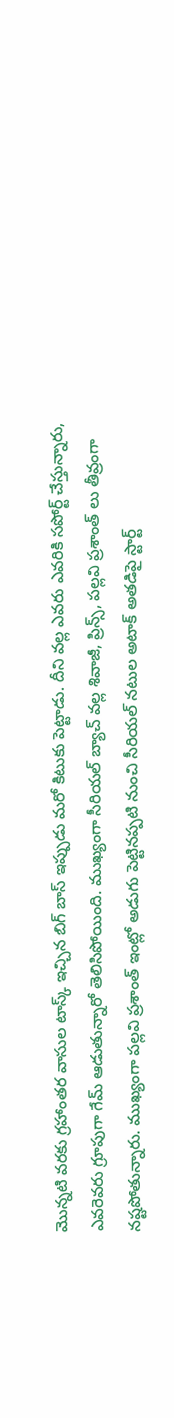మొన్నటి వరకు గ్రహాంతర వాసుల టాస్క్ ఇచ్చిన బిగ్ బాస్ ఇప్పుడు మరో కిటుకు పెట్టాడు. దీని వల్ల ఎవరు ఎవరికి సపోర్ట్ చేస్తున్నారు, ఎవరెవరు గ్రూపుగా గేమ్ ఆడుతున్నారో తెలిసిపోయింది. ముఖ్యంగా సీరియల్ బ్యాచ్ వల్ల శివాజీ, ప్రిన్స్, పల్లవి ప్రశాంత్ లు తీవ్రంగా నష్టపోతున్నారు. ముఖ్యంగా పల్లవి ప్రశాంత్ ఇంట్లో అడుగు పెట్టినప్పటి నుంచి సీరియల్ నటుల అటాక్ అతడిపై స్టార్ట్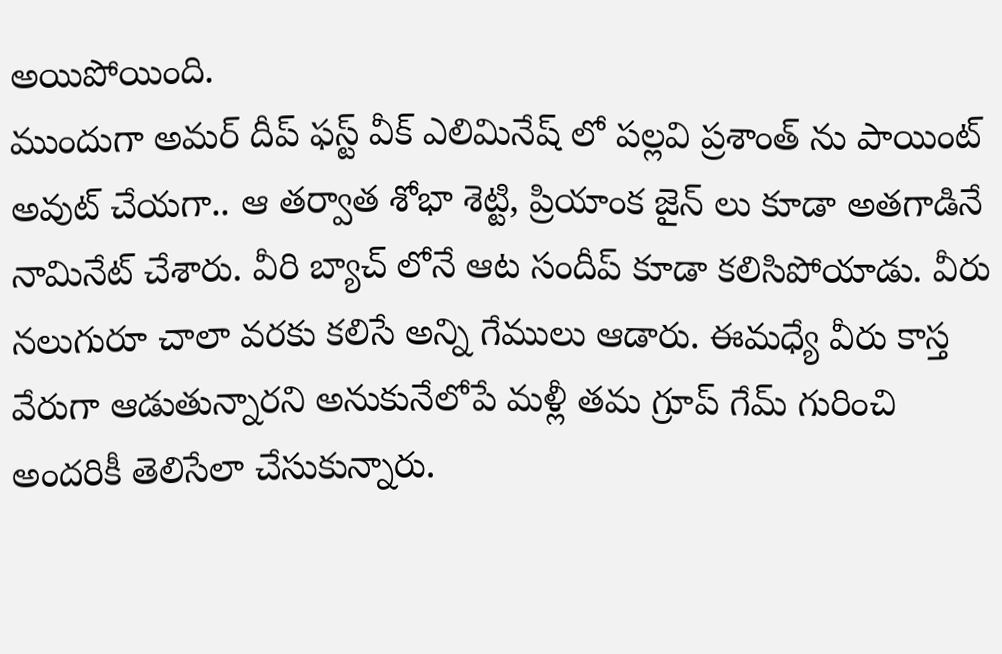అయిపోయింది.
ముందుగా అమర్ దీప్ ఫస్ట్ వీక్ ఎలిమినేష్ లో పల్లవి ప్రశాంత్ ను పాయింట్ అవుట్ చేయగా.. ఆ తర్వాత శోభా శెట్టి, ప్రియాంక జైన్ లు కూడా అతగాడినే నామినేట్ చేశారు. వీరి బ్యాచ్ లోనే ఆట సందీప్ కూడా కలిసిపోయాడు. వీరు నలుగురూ చాలా వరకు కలిసే అన్ని గేములు ఆడారు. ఈమధ్యే వీరు కాస్త వేరుగా ఆడుతున్నారని అనుకునేలోపే మళ్లీ తమ గ్రూప్ గేమ్ గురించి అందరికీ తెలిసేలా చేసుకున్నారు.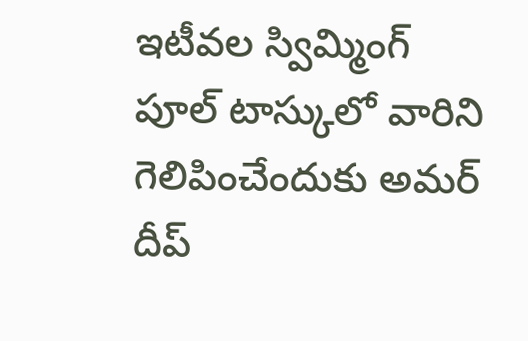ఇటీవల స్విమ్మింగ్ పూల్ టాస్కులో వారిని గెలిపించేందుకు అమర్ దీప్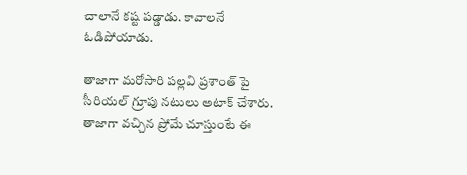చాలానే కష్ట పడ్డాడు. కావాలనే ఓడిపోయాడు.

తాజాగా మరోసారి పల్లవి ప్రశాంత్ పై సీరియల్ గ్రూపు నటులు అటాక్ చేశారు. తాజాగా వచ్చిన ప్రోమే చూస్తుంటే ఈ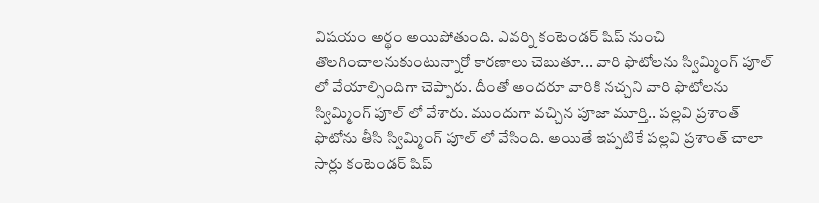విషయం అర్థం అయిపోతుంది. ఎవర్ని కంటెండర్ షిప్ నుంచి తొలగించాలనుకుంటున్నారో కారణాలు చెబుతూ... వారి ఫొటోలను స్విమ్మింగ్ పూల్ లో వేయాల్సిందిగా చెప్పారు. దీంతో అందరూ వారికి నచ్చని వారి ఫొటోలను స్విమ్మింగ్ పూల్ లో వేశారు. ముందుగా వచ్చిన పూజా మూర్తి.. పల్లవి ప్రశాంత్ ఫొటోను తీసి స్విమ్మింగ్ పూల్ లో వేసింది. అయితే ఇప్పటికే పల్లవి ప్రశాంత్ చాలా సార్లు కంటెండర్ షిప్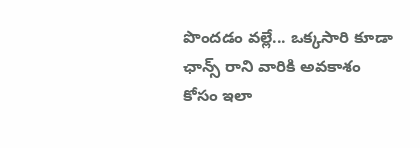పొందడం వల్లే... ఒక్కసారి కూడా ఛాన్స్ రాని వారికి అవకాశం కోసం ఇలా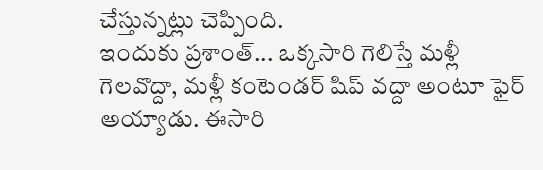చేస్తున్నట్లు చెప్పింది.
ఇందుకు ప్రశాంత్... ఒక్కసారి గెలిస్తే మళ్లీ గెలవొద్దా, మళ్లీ కంటెండర్ షిప్ వద్దా అంటూ ఫైర్ అయ్యాడు. ఈసారి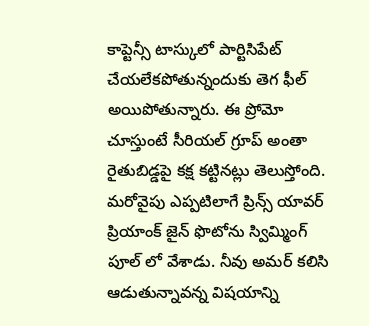కాప్టెన్సీ టాస్కులో పార్టిసిపేట్ చేయలేకపోతున్నందుకు తెగ ఫీల్ అయిపోతున్నారు. ఈ ప్రోమో చూస్తుంటే సీరియల్ గ్రూప్ అంతా రైతుబిడ్డపై కక్ష కట్టినట్లు తెలుస్తోంది. మరోవైపు ఎప్పటిలాగే ప్రిన్స్ యావర్ ప్రియాంక్ జైన్ ఫొటోను స్విమ్మింగ్ పూల్ లో వేశాడు. నీవు అమర్ కలిసి ఆడుతున్నావన్న విషయాన్ని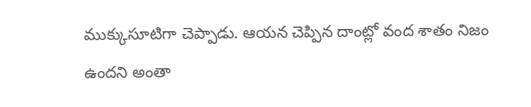ముక్కుసూటిగా చెప్పాడు. ఆయన చెప్పిన దాంట్లో వంద శాతం నిజం ఉందని అంతా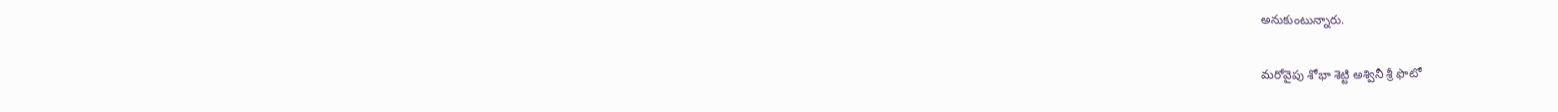అనుకుంటున్నారు.

మరోవైపు శోభా శెట్టి అశ్వినీ శ్రీ ఫొటో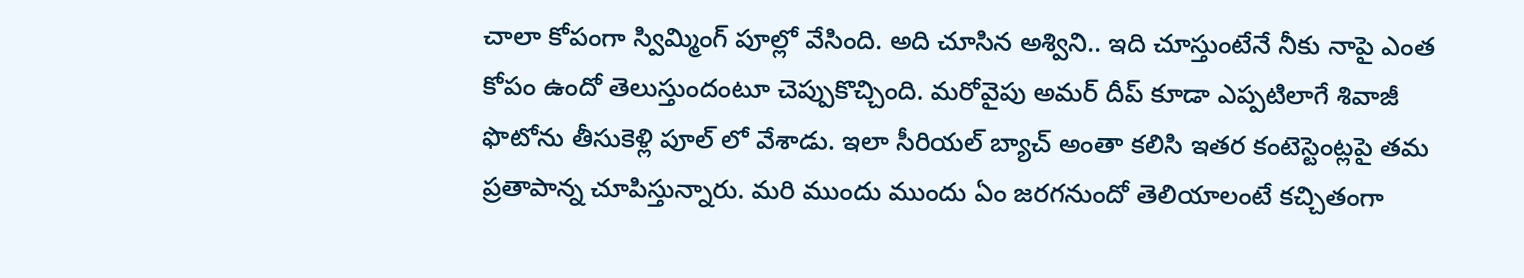చాలా కోపంగా స్విమ్మింగ్ పూల్లో వేసింది. అది చూసిన అశ్విని.. ఇది చూస్తుంటేనే నీకు నాపై ఎంత కోపం ఉందో తెలుస్తుందంటూ చెప్పుకొచ్చింది. మరోవైపు అమర్ దీప్ కూడా ఎప్పటిలాగే శివాజీ ఫొటోను తీసుకెళ్లి పూల్ లో వేశాడు. ఇలా సీరియల్ బ్యాచ్ అంతా కలిసి ఇతర కంటెస్టెంట్లపై తమ ప్రతాపాన్న చూపిస్తున్నారు. మరి ముందు ముందు ఏం జరగనుందో తెలియాలంటే కచ్చితంగా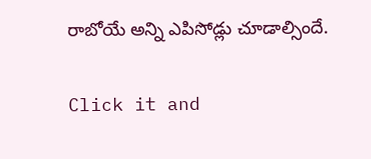రాబోయే అన్ని ఎపిసోడ్లు చూడాల్సిందే.


Click it and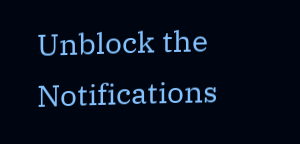Unblock the Notifications